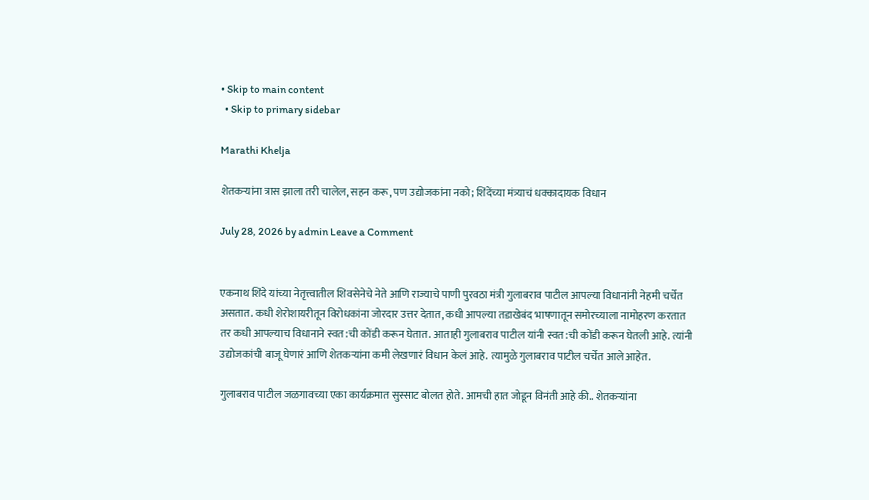• Skip to main content
  • Skip to primary sidebar

Marathi Khelja

शेतकऱ्यांना त्रास झाला तरी चालेल, सहन करू, पण उद्योजकांना नको; शिंदेंच्या मंत्र्याचं धक्कादायक विधान

July 28, 2026 by admin Leave a Comment


एकनाथ शिंदे यांच्या नेतृत्त्वातील शिवसेनेचे नेते आणि राज्याचे पाणी पुरवठा मंत्री गुलाबराव पाटील आपल्या विधानांनी नेहमी चर्चेत असतात. कधी शेरोशायरीतून विरोधकांना जोरदार उत्तर देतात, कधी आपल्या तडाखेबंद भाषणातून समोरच्याला नामोहरण करतात तर कधी आपल्याच विधानाने स्वत:ची कोंडी करून घेतात. आताही गुलाबराव पाटील यांनी स्वत:ची कोंडी करून घेतली आहे. त्यांनी उद्योजकांची बाजू घेणारं आणि शेतकऱ्यांना कमी लेखणारं विधान केलं आहे. त्यामुळे गुलाबराव पाटील चर्चेत आले आहेत.

गुलाबराव पाटील जळगावच्या एका कार्यक्रमात सुस्साट बोलत होते. आमची हात जोडून विनंती आहे की.. शेतकऱ्यांना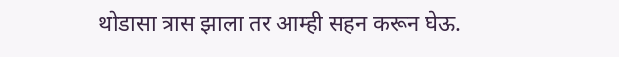थोडासा त्रास झाला तर आम्ही सहन करून घेऊ.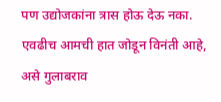पण उद्योजकांना त्रास होऊ देऊ नका. एवढीच आमची हात जोडून विनंती आहे, असे गुलाबराव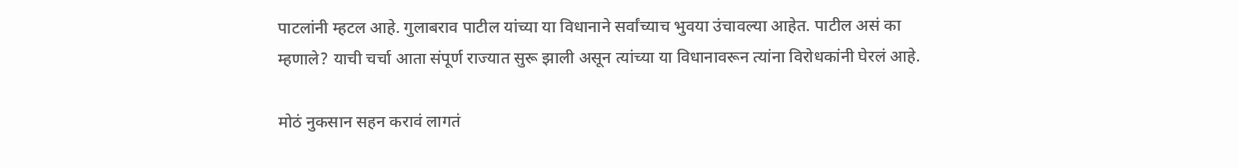पाटलांनी म्हटल आहे. गुलाबराव पाटील यांच्या या विधानाने सर्वांच्याच भुवया उंचावल्या आहेत. पाटील असं का म्हणाले? याची चर्चा आता संपूर्ण राज्यात सुरू झाली असून त्यांच्या या विधानावरून त्यांना विरोधकांनी घेरलं आहे.

मोठं नुकसान सहन करावं लागतं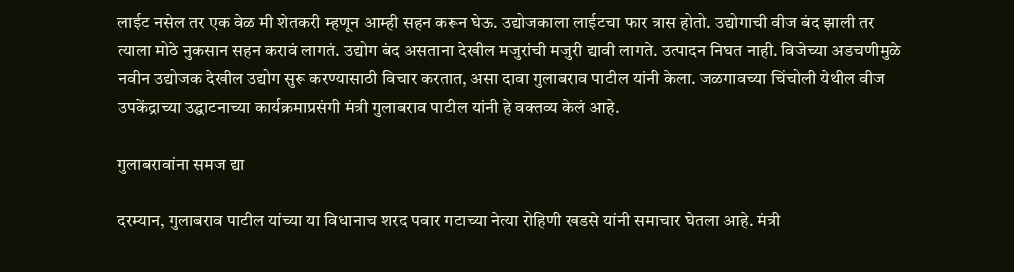लाईट नसेल तर एक वेळ मी शेतकरी म्हणून आम्ही सहन करून घेऊ. उद्योजकाला लाईटचा फार त्रास होतो. उद्योगाची वीज बंद झाली तर त्याला मोठे नुकसान सहन करावं लागतं. उद्योग बंद असताना देखील मजुरांची मजुरी द्यावी लागते. उत्पादन निघत नाही. विजेच्या अडचणीमुळे नवीन उद्योजक देखील उद्योग सुरू करण्यासाठी विचार करतात, असा दावा गुलाबराव पाटील यांनी केला. जळगावच्या चिंचोली येथील वीज उपकेंद्राच्या उद्घाटनाच्या कार्यक्रमाप्रसंगी मंत्री गुलाबराव पाटील यांनी हे वक्तव्य केलं आहे.

गुलाबरावांना समज द्या

दरम्यान, गुलाबराव पाटील यांच्या या विधानाच शरद पवार गटाच्या नेत्या रोहिणी खडसे यांनी समाचार घेतला आहे. मंत्री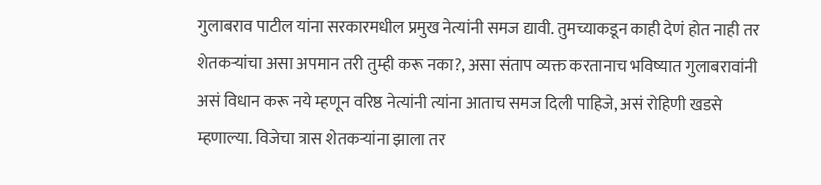गुलाबराव पाटील यांना सरकारमधील प्रमुख नेत्यांनी समज द्यावी. तुमच्याकडून काही देणं होत नाही तर शेतकऱ्यांचा असा अपमान तरी तुम्ही करू नका?, असा संताप व्यक्त करतानाच भविष्यात गुलाबरावांनी असं विधान करू नये म्हणून वरिष्ठ नेत्यांनी त्यांना आताच समज दिली पाहिजे, असं रोहिणी खडसे म्हणाल्या. विजेचा त्रास शेतकऱ्यांना झाला तर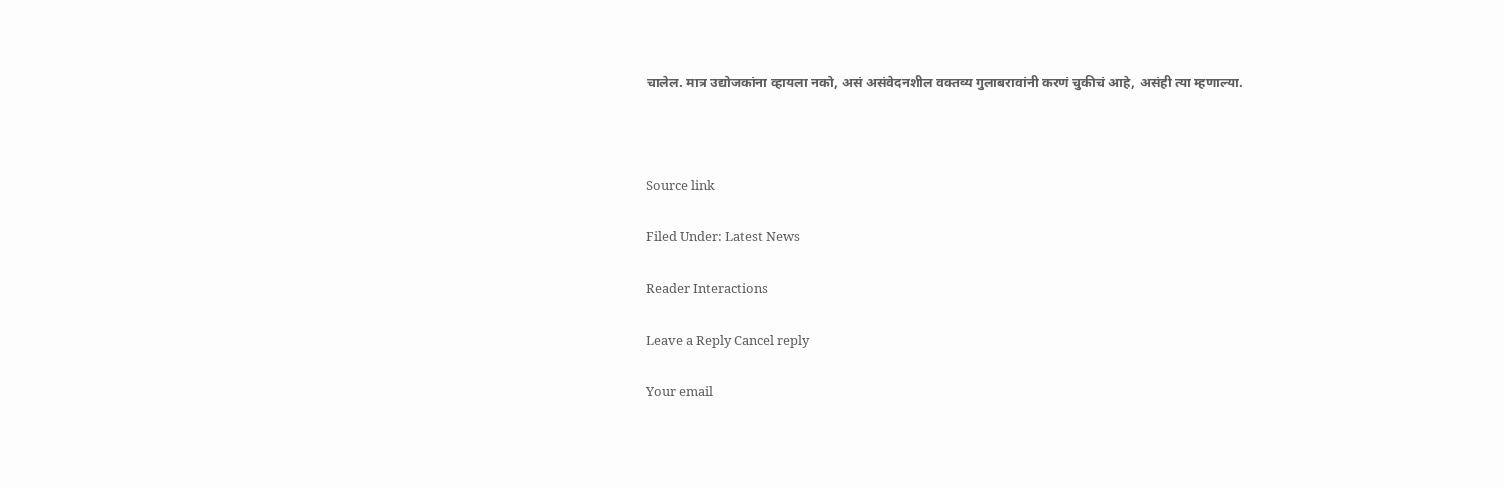चालेल. मात्र उद्योजकांना व्हायला नको, असं असंवेदनशील वक्तव्य गुलाबरावांनी करणं चुकीचं आहे, असंही त्या म्हणाल्या.



Source link

Filed Under: Latest News

Reader Interactions

Leave a Reply Cancel reply

Your email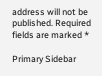address will not be published. Required fields are marked *

Primary Sidebar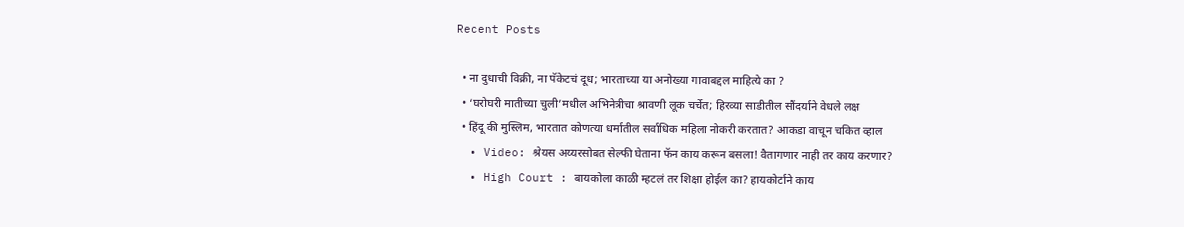Recent Posts

  • ना दुधाची विक्री, ना पॅकेटचं दूध; भारताच्या या अनोख्या गावाबद्दल माहित्ये का ?
  • ‘घरोघरी मातीच्या चुली’मधील अभिनेत्रीचा श्रावणी लूक चर्चेत; हिरव्या साडीतील सौंदर्याने वेधले लक्ष
  • हिंदू की मुस्लिम, भारतात कोणत्या धर्मातील सर्वाधिक महिला नोकरी करतात? आकडा वाचून चकित व्हाल
  • Video: श्रेयस अय्यरसोबत सेल्फी घेताना फॅन काय करून बसला! वैतागणार नाही तर काय करणार?
  • High Court : बायकोला काळी म्हटलं तर शिक्षा होईल का? हायकोर्टाने काय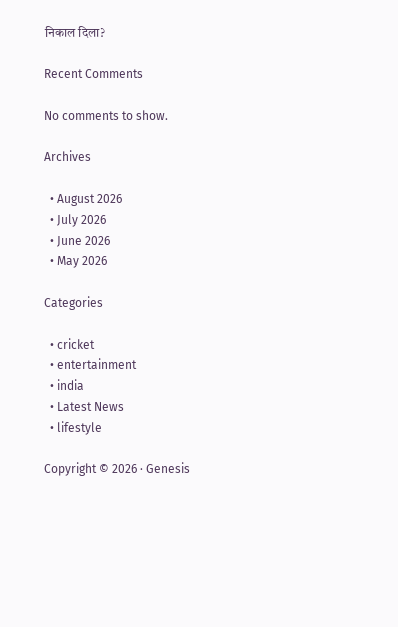निकाल दिला?

Recent Comments

No comments to show.

Archives

  • August 2026
  • July 2026
  • June 2026
  • May 2026

Categories

  • cricket
  • entertainment
  • india
  • Latest News
  • lifestyle

Copyright © 2026 · Genesis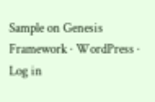Sample on Genesis Framework · WordPress · Log in